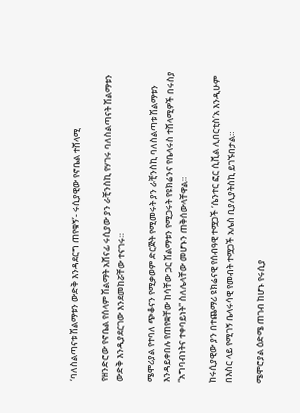‘ባለስልጣናቱ ሽልማቱን ውድቅ እንዳደርግ ጠየቁኝ’- ሩሲያዊው የኖቤል ተሸላሚ

የዘንድሮው የኖቤል የሰላም ሽልማት አሸናፊ ሩሲያው ያን ራቺንስኪ የሃገሩ ባለስልጣናት ሽልማቱን ውድቅ እንዲያደርገው እንደመከሯቸው ተናገሩ።

ሜሞሪያል የተባለ ጭቆናን የሚቃወም ድርጅት የሚመሩት ያን ራቺንስኪ ባለስልጣቱ ሽልማቱን እንዳይቀበሉ የጠየቋቸው ከሳቸው ጋር ሽልማቱን የሚጋሩት የዩክሬንና የቤላሩስ ተሸላሚዎች በሩስያ “አግባብነትና ተቀባይነት” ስለሌላቸው መሆኑን ጠቅሰውላቸዋል።

ከሩሲያዊው ያን በተጨማሪ ዩክሬናዊ የሰብዓዊ ተሟጋች ‘ሴንተር ፎር ሲቪል ሊበርቲስ’አ እንዲሁም በእስር ላይ የሚገኝ ቤላሩሳዊ የመብት ተሟጋች አሌስ ቢያሊያትስኪ ይገኙበታል።

ሜሞሮያል ዕድሜ ጠገብ ከሆኑ የሩሲያ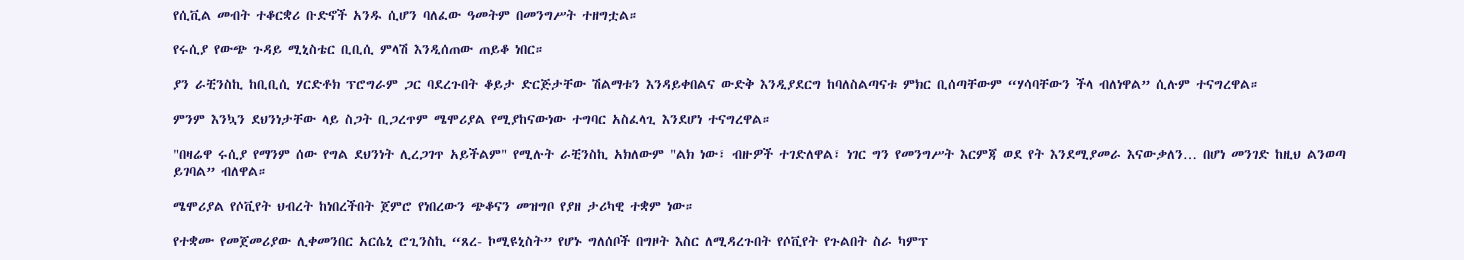የሲቪል መብት ተቆርቋሪ ቡድኖች አንዱ ሲሆን ባለፈው ዓመትም በመንግሥት ተዘግቷል።

የሩሲያ የውጭ ጉዳይ ሚኒስቴር ቢቢሲ ምላሽ እንዲሰጠው ጠይቆ ነበር።

ያን ራቺንስኪ ከቢቢሲ ሃርድቶክ ፕሮግራም ጋር ባደረጉበት ቆይታ ድርጅታቸው ሽልማቱን እንዳይቀበልና ውድቅ እንዲያደርግ ከባለስልጣናቱ ምክር ቢሰጣቸውም “ሃሳባቸውን ችላ ብለነዋል” ሲሉም ተናግረዋል።

ምንም እንኳን ደህንነታቸው ላይ ስጋት ቢጋረጥም ሜሞሪያል የሚያከናውነው ተግባር አስፈላጊ እንደሆነ ተናግረዋል።

"በዛሬዋ ሩሲያ የማንም ሰው የግል ደህንነት ሊረጋገጥ አይችልም" የሚሉት ራቺንስኪ አክለውም "ልክ ነው፣ ብዙዎች ተገድለዋል፣ ነገር ግን የመንግሥት እርምጃ ወደ የት እንደሚያመራ እናውቃለን… በሆነ መንገድ ከዚህ ልንወጣ ይገባል” ብለዋል።

ሜሞሪያል የሶቪየት ህብረት ከነበረችበት ጀምሮ የነበረውን ጭቆናን መዝግቦ የያዘ ታሪካዊ ተቋም ነው።

የተቋሙ የመጀመሪያው ሊቀመንበር አርሴኒ ሮጊንስኪ “ጸረ- ኮሚዩኒስት” የሆኑ ግለሰቦች በግዞት እስር ለሚዳረጉበት የሶቪየት የጉልበት ስራ ካምፕ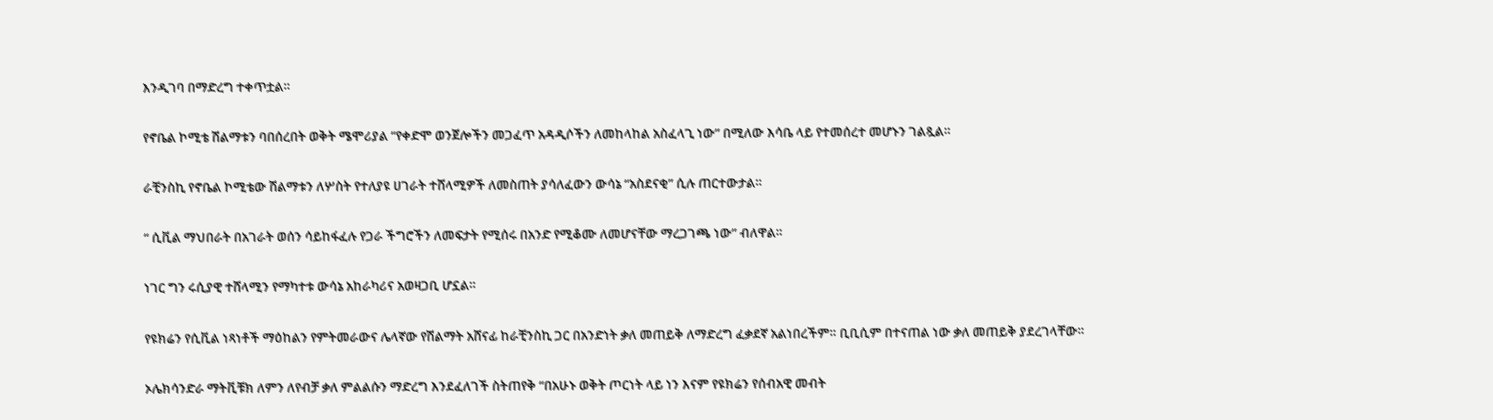እንዲገባ በማድረግ ተቀጥቷል።

የኖቤል ኮሚቴ ሽልማቱን ባበሰረበት ወቅት ሜሞሪያል “የቀድሞ ወንጀሎችን መጋፈጥ አዳዲሶችን ለመከላከል አስፈላጊ ነው” በሚለው እሳቤ ላይ የተመሰረተ መሆኑን ገልጿል።

ራቺንስኪ የኖቤል ኮሚቴው ሽልማቱን ለሦስት የተለያዩ ሀገራት ተሸላሚዎች ለመስጠት ያሳለፈውን ውሳኔ “አስደናቂ” ሲሉ ጠርተውታል።

“ ሲቪል ማህበራት በአገራት ወሰን ሳይከፋፈሉ የጋራ ችግሮችን ለመፍታት የሚሰሩ በአንድ የሚቆሙ ለመሆናቸው ማረጋገጫ ነው” ብለዋል።

ነገር ግን ሩሲያዊ ተሸላሚን የማካተቱ ውሳኔ አከራካሪና አወዛጋቢ ሆኗል።

የዩክሬን የሲቪል ነጻነቶች ማዕከልን የምትመራውና ሌላኛው የሽልማት አሸናፊ ከራቺንስኪ ጋር በአንድነት ቃለ መጠይቅ ለማድረግ ፈቃደኛ አልነበረችም። ቢቢሲም በተናጠል ነው ቃለ መጠይቅ ያደረገላቸው።

ኦሌክሳንድራ ማትቪቹክ ለምን ለየብቻ ቃለ ምልልሱን ማድረግ እንደፈለገች ስትጠየቅ “በአሁኑ ወቅት ጦርነት ላይ ነን እናም የዩክሬን የሰብአዊ መብት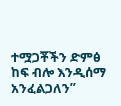ተሟጋቾችን ድምፅ ከፍ ብሎ እንዲሰማ አንፈልጋለን”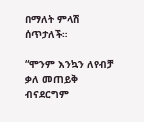በማለት ምላሽ ሰጥታለች።

“ሞንም እንኳን ለየብቻ ቃለ መጠይቅ ብናደርግም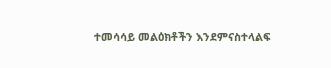ተመሳሳይ መልዕክቶችን እንደምናስተላልፍ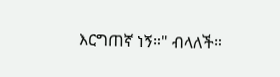እርግጠኛ ነኝ።" ብላለች።